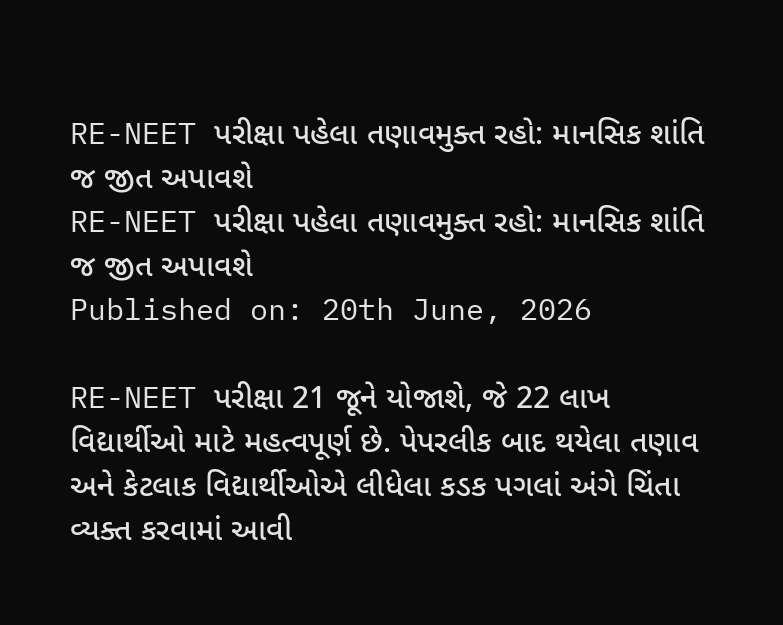RE-NEET પરીક્ષા પહેલા તણાવમુક્ત રહો: માનસિક શાંતિ જ જીત અપાવશે
RE-NEET પરીક્ષા પહેલા તણાવમુક્ત રહો: માનસિક શાંતિ જ જીત અપાવશે
Published on: 20th June, 2026

RE-NEET પરીક્ષા 21 જૂને યોજાશે, જે 22 લાખ વિદ્યાર્થીઓ માટે મહત્વપૂર્ણ છે. પેપરલીક બાદ થયેલા તણાવ અને કેટલાક વિદ્યાર્થીઓએ લીધેલા કડક પગલાં અંગે ચિંતા વ્યક્ત કરવામાં આવી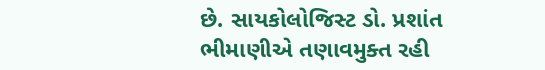છે. સાયકોલોજિસ્ટ ડો. પ્રશાંત ભીમાણીએ તણાવમુક્ત રહી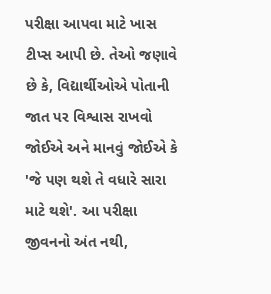પરીક્ષા આપવા માટે ખાસ ટીપ્સ આપી છે. તેઓ જણાવે છે કે, વિદ્યાર્થીઓએ પોતાની જાત પર વિશ્વાસ રાખવો જોઈએ અને માનવું જોઈએ કે 'જે પણ થશે તે વધારે સારા માટે થશે'. આ પરીક્ષા જીવનનો અંત નથી,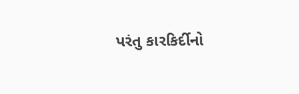પરંતુ કારકિર્દીનો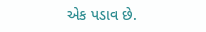એક પડાવ છે.